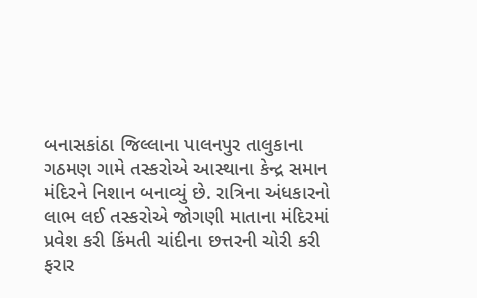બનાસકાંઠા જિલ્લાના પાલનપુર તાલુકાના ગઠમણ ગામે તસ્કરોએ આસ્થાના કેન્દ્ર સમાન મંદિરને નિશાન બનાવ્યું છે. રાત્રિના અંધકારનો લાભ લઈ તસ્કરોએ જોગણી માતાના મંદિરમાં પ્રવેશ કરી કિંમતી ચાંદીના છત્તરની ચોરી કરી ફરાર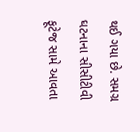થઈ ગયા છે. સમગ્ર ઘટનાના સીસીટીવી ફૂટેજ સામે આવતા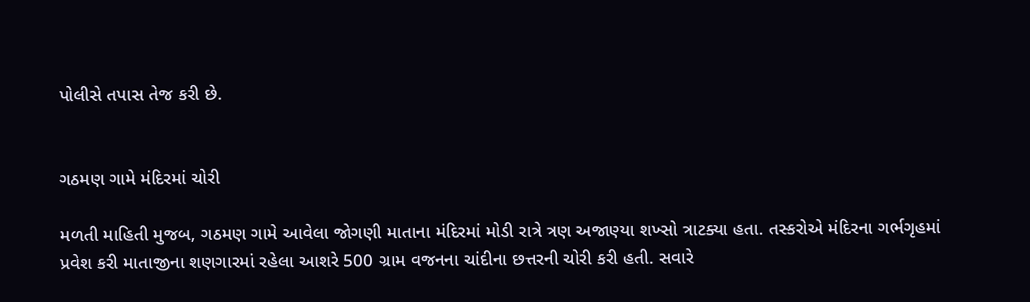પોલીસે તપાસ તેજ કરી છે.


ગઠમણ ગામે મંદિરમાં ચોરી

મળતી માહિતી મુજબ, ગઠમણ ગામે આવેલા જોગણી માતાના મંદિરમાં મોડી રાત્રે ત્રણ અજાણ્યા શખ્સો ત્રાટક્યા હતા. તસ્કરોએ મંદિરના ગર્ભગૃહમાં પ્રવેશ કરી માતાજીના શણગારમાં રહેલા આશરે 500 ગ્રામ વજનના ચાંદીના છત્તરની ચોરી કરી હતી. સવારે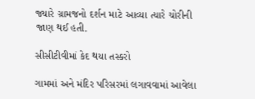જ્યારે ગ્રામજનો દર્શન માટે આવ્યા ત્યારે ચોરીની જાણ થઈ હતી.

સીસીટીવીમાં કેદ થયા તસ્કરો

ગામમાં અને મંદિર પરિસરમાં લગાવવામાં આવેલા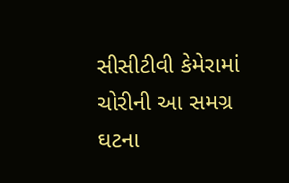સીસીટીવી કેમેરામાં ચોરીની આ સમગ્ર ઘટના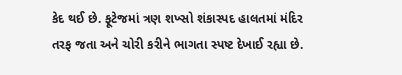કેદ થઈ છે. ફૂટેજમાં ત્રણ શખ્સો શંકાસ્પદ હાલતમાં મંદિર તરફ જતા અને ચોરી કરીને ભાગતા સ્પષ્ટ દેખાઈ રહ્યા છે.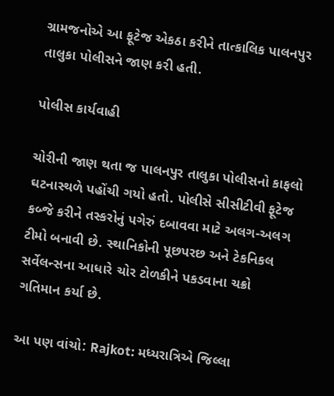ગ્રામજનોએ આ ફૂટેજ એકઠા કરીને તાત્કાલિક પાલનપુર તાલુકા પોલીસને જાણ કરી હતી.

પોલીસ કાર્યવાહી

ચોરીની જાણ થતા જ પાલનપુર તાલુકા પોલીસનો કાફલો ઘટનાસ્થળે પહોંચી ગયો હતો. પોલીસે સીસીટીવી ફૂટેજ કબ્જે કરીને તસ્કરોનું પગેરું દબાવવા માટે અલગ-અલગ ટીમો બનાવી છે. સ્થાનિકોની પૂછપરછ અને ટેકનિકલ સર્વેલન્સના આધારે ચોર ટોળકીને પકડવાના ચક્રો ગતિમાન કર્યા છે.

આ પણ વાંચો: Rajkot: મધ્યરાત્રિએ જિલ્લા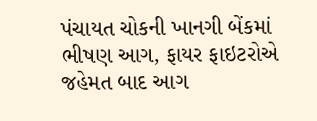પંચાયત ચોકની ખાનગી બેંકમાં ભીષણ આગ, ફાયર ફાઇટરોએ જહેમત બાદ આગ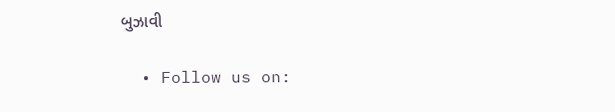બુઝાવી

  • Follow us on: